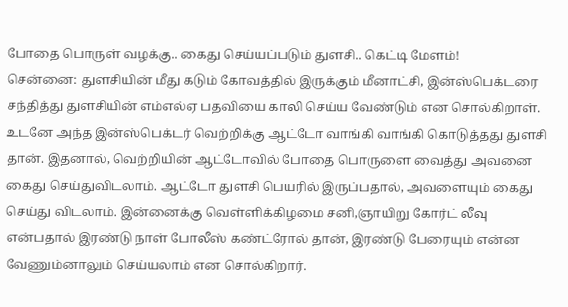போதை பொருள் வழக்கு.. கைது செய்யப்படும் துளசி.. கெட்டி மேளம்!
சென்னை: துளசியின் மீது கடும் கோவத்தில் இருக்கும் மீனாட்சி, இன்ஸ்பெக்டரை சந்தித்து துளசியின் எம்எல்ஏ பதவியை காலி செய்ய வேண்டும் என சொல்கிறாள். உடனே அந்த இன்ஸ்பெக்டர் வெற்றிக்கு ஆட்டோ வாங்கி வாங்கி கொடுத்தது துளசி தான். இதனால், வெற்றியின் ஆட்டோவில் போதை பொருளை வைத்து அவனை கைது செய்துவிடலாம். ஆட்டோ துளசி பெயரில் இருப்பதால், அவளையும் கைது செய்து விடலாம். இன்னைக்கு வெள்ளிக்கிழமை சனி,ஞாயிறு கோர்ட் லீவு என்பதால் இரண்டு நாள் போலீஸ் கண்ட்ரோல் தான், இரண்டு பேரையும் என்ன வேணும்னாலும் செய்யலாம் என சொல்கிறார்.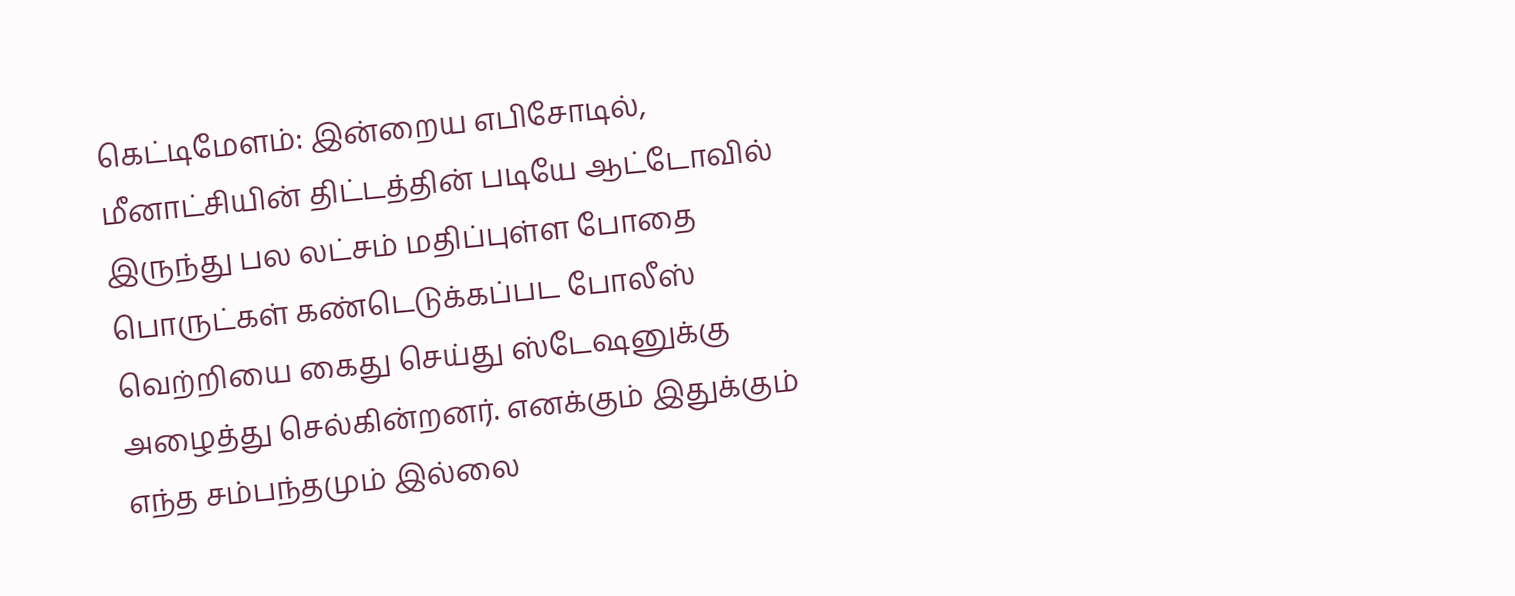கெட்டிமேளம்: இன்றைய எபிசோடில், மீனாட்சியின் திட்டத்தின் படியே ஆட்டோவில் இருந்து பல லட்சம் மதிப்புள்ள போதை பொருட்கள் கண்டெடுக்கப்பட போலீஸ் வெற்றியை கைது செய்து ஸ்டேஷனுக்கு அழைத்து செல்கின்றனர். எனக்கும் இதுக்கும் எந்த சம்பந்தமும் இல்லை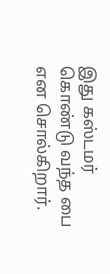இது கஸ்டமர் கொண்டு வந்த பை என சொல்கிறார்.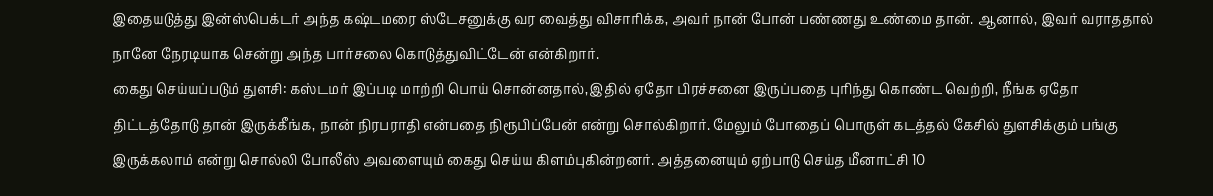இதையடுத்து இன்ஸ்பெக்டர் அந்த கஷ்டமரை ஸ்டேசனுக்கு வர வைத்து விசாரிக்க, அவர் நான் போன் பண்ணது உண்மை தான். ஆனால், இவர் வராததால் நானே நேரடியாக சென்று அந்த பார்சலை கொடுத்துவிட்டேன் என்கிறார்.
கைது செய்யப்படும் துளசி: கஸ்டமர் இப்படி மாற்றி பொய் சொன்னதால்,இதில் ஏதோ பிரச்சனை இருப்பதை புரிந்து கொண்ட வெற்றி, நீங்க ஏதோ திட்டத்தோடு தான் இருக்கீங்க, நான் நிரபராதி என்பதை நிரூபிப்பேன் என்று சொல்கிறார். மேலும் போதைப் பொருள் கடத்தல் கேசில் துளசிக்கும் பங்கு இருக்கலாம் என்று சொல்லி போலீஸ் அவளையும் கைது செய்ய கிளம்புகின்றனர். அத்தனையும் ஏற்பாடு செய்த மீனாட்சி 10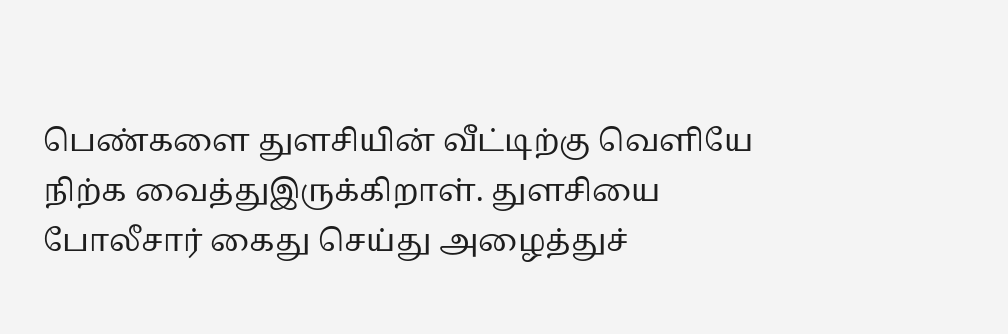பெண்களை துளசியின் வீட்டிற்கு வெளியே நிற்க வைத்துஇருக்கிறாள். துளசியை போலீசார் கைது செய்து அழைத்துச்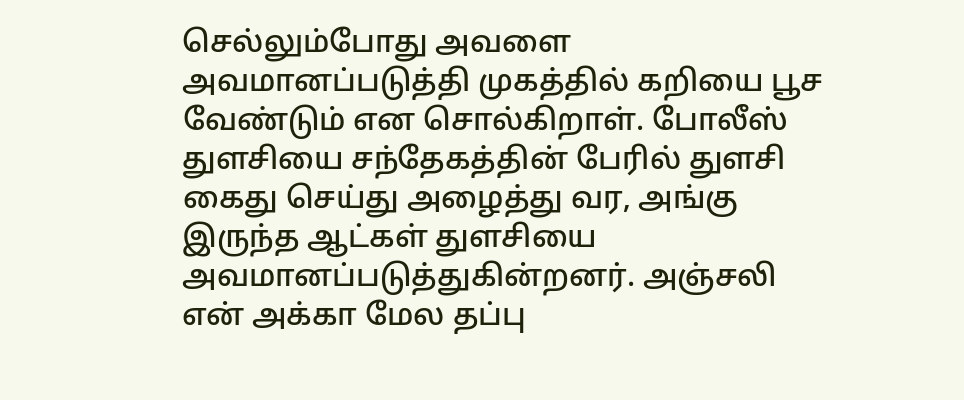செல்லும்போது அவளை அவமானப்படுத்தி முகத்தில் கறியை பூச வேண்டும் என சொல்கிறாள். போலீஸ் துளசியை சந்தேகத்தின் பேரில் துளசி கைது செய்து அழைத்து வர, அங்கு இருந்த ஆட்கள் துளசியை அவமானப்படுத்துகின்றனர். அஞ்சலி என் அக்கா மேல தப்பு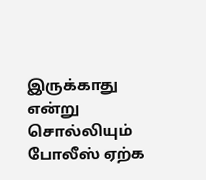இருக்காது என்று சொல்லியும் போலீஸ் ஏற்க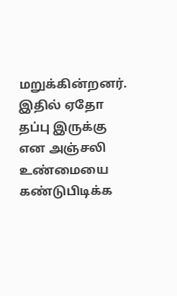மறுக்கின்றனர். இதில் ஏதோ தப்பு இருக்கு என அஞ்சலி உண்மையை கண்டுபிடிக்க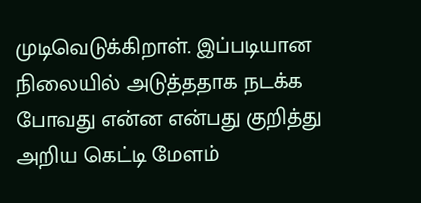முடிவெடுக்கிறாள். இப்படியான நிலையில் அடுத்ததாக நடக்க போவது என்ன என்பது குறித்து அறிய கெட்டி மேளம்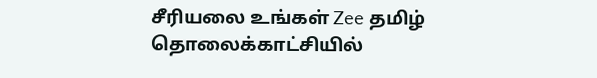சீரியலை உங்கள் Zee தமிழ் தொலைக்காட்சியில்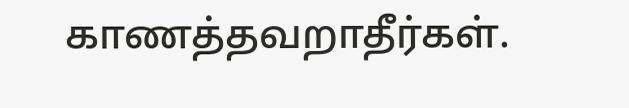காணத்தவறாதீர்கள்.